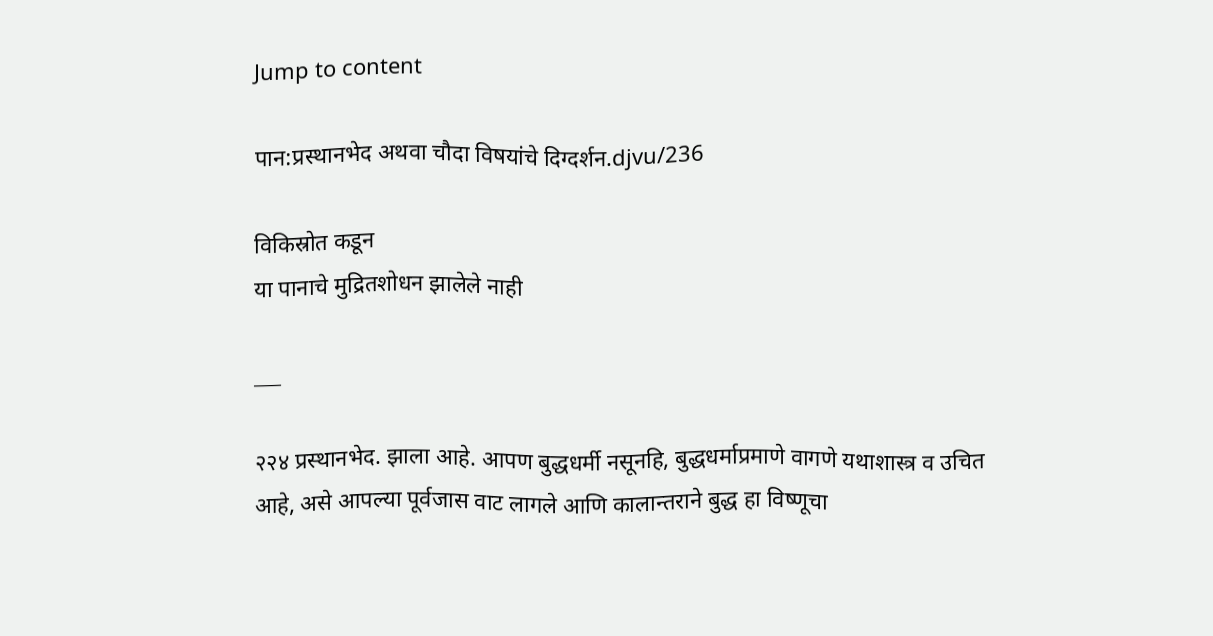Jump to content

पान:प्रस्थानभेद अथवा चौदा विषयांचे दिग्दर्शन.djvu/236

विकिस्रोत कडून
या पानाचे मुद्रितशोधन झालेले नाही

___

२२४ प्रस्थानभेद. झाला आहे. आपण बुद्धधर्मी नसूनहि, बुद्धधर्माप्रमाणे वागणे यथाशास्त्र व उचित आहे, असे आपल्या पूर्वजास वाट लागले आणि कालान्तराने बुद्ध हा विष्णूचा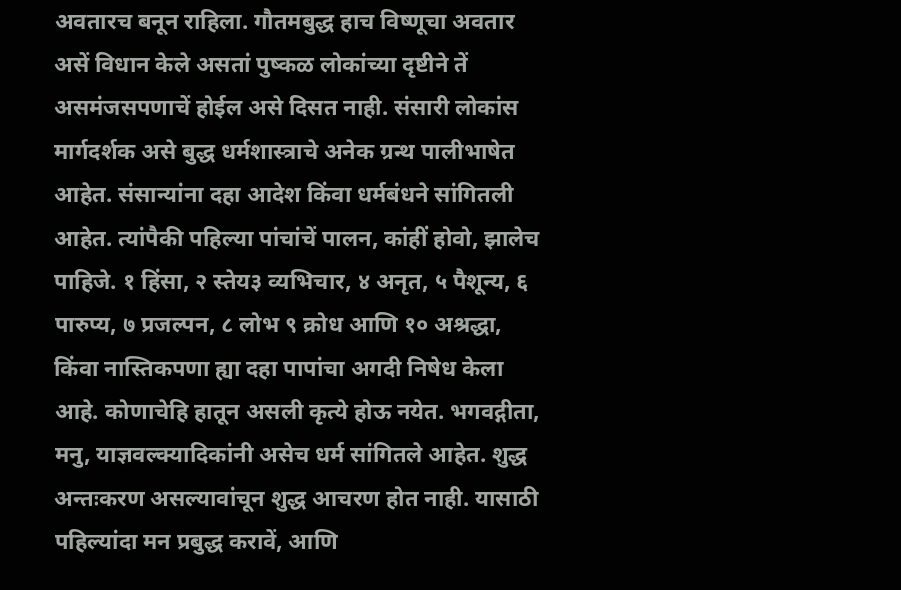अवतारच बनून राहिला. गौतमबुद्ध हाच विष्णूचा अवतार असें विधान केले असतां पुष्कळ लोकांच्या दृष्टीने तें असमंजसपणाचें होईल असे दिसत नाही. संसारी लोकांस मार्गदर्शक असे बुद्ध धर्मशास्त्राचे अनेक ग्रन्थ पालीभाषेत आहेत. संसान्यांना दहा आदेश किंवा धर्मबंधने सांगितली आहेत. त्यांपैकी पहिल्या पांचांचें पालन, कांहीं होवो, झालेच पाहिजे. १ हिंसा, २ स्तेय३ व्यभिचार, ४ अनृत, ५ पैशून्य, ६ पारुप्य, ७ प्रजल्पन, ८ लोभ ९ क्रोध आणि १० अश्रद्धा, किंवा नास्तिकपणा ह्या दहा पापांचा अगदी निषेध केला आहे. कोणाचेहि हातून असली कृत्ये होऊ नयेत. भगवद्गीता, मनु, याज्ञवल्क्यादिकांनी असेच धर्म सांगितले आहेत. शुद्ध अन्तःकरण असल्यावांचून शुद्ध आचरण होत नाही. यासाठी पहिल्यांदा मन प्रबुद्ध करावें, आणि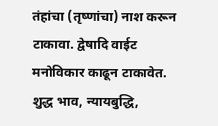तंहांचा (तृष्णांचा) नाश करून टाकावा. द्वेषादि वाईट मनोविकार काढून टाकावेत. शुद्ध भाव, न्यायबुद्धि,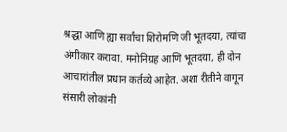श्रद्धा आणि ह्या सर्वांचा शिरोमणि जी भूतदया, त्यांचा अंगीकार करावा. मनोनिग्रह आणि भूतदया, ही दोन आचारांतील प्रधान कर्तव्ये आहेत. अशा रीतीने वागून संसारी लोकांनी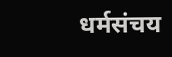धर्मसंचय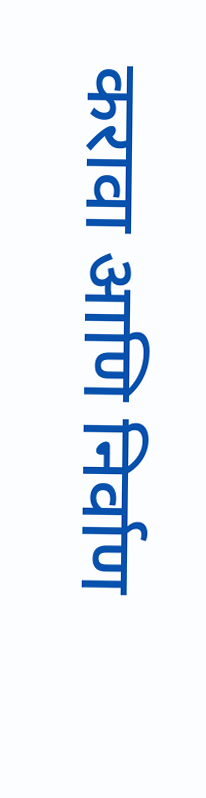करावा आणि निर्वाण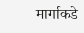मार्गाकडे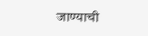जाण्याची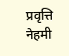प्रवृत्ति नेहमी